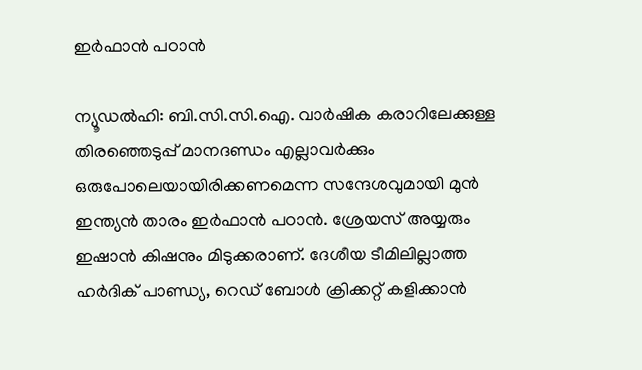ഇര്‍ഫാന്‍ പഠാന്‍

ന്യൂഡല്‍ഹി: ബി.സി.സി.ഐ. വാര്‍ഷിക കരാറിലേക്കുള്ള തിരഞ്ഞെടുപ്പ് മാനദണ്ഡം എല്ലാവര്‍ക്കും ഒരുപോലെയായിരിക്കണമെന്ന സന്ദേശവുമായി മുന്‍ ഇന്ത്യന്‍ താരം ഇര്‍ഫാന്‍ പഠാന്‍. ശ്രേയസ് അയ്യരും ഇഷാന്‍ കിഷനും മിടുക്കരാണ്. ദേശീയ ടീമിലില്ലാത്ത ഹര്‍ദിക് പാണ്ഡ്യ, റെഡ് ബോള്‍ ക്രിക്കറ്റ് കളിക്കാന്‍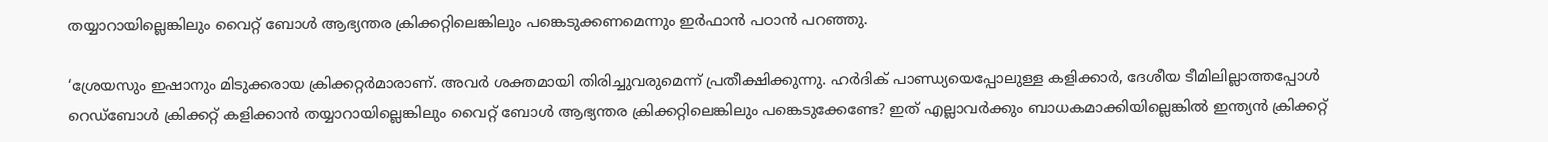തയ്യാറായില്ലെങ്കിലും വൈറ്റ് ബോള്‍ ആഭ്യന്തര ക്രിക്കറ്റിലെങ്കിലും പങ്കെടുക്കണമെന്നും ഇര്‍ഫാന്‍ പഠാന്‍ പറഞ്ഞു.

‘ശ്രേയസും ഇഷാനും മിടുക്കരായ ക്രിക്കറ്റര്‍മാരാണ്. അവര്‍ ശക്തമായി തിരിച്ചുവരുമെന്ന് പ്രതീക്ഷിക്കുന്നു. ഹര്‍ദിക് പാണ്ഡ്യയെപ്പോലുള്ള കളിക്കാര്‍, ദേശീയ ടീമിലില്ലാത്തപ്പോള്‍ റെഡ്‌ബോള്‍ ക്രിക്കറ്റ് കളിക്കാന്‍ തയ്യാറായില്ലെങ്കിലും വൈറ്റ് ബോള്‍ ആഭ്യന്തര ക്രിക്കറ്റിലെങ്കിലും പങ്കെടുക്കേണ്ടേ? ഇത് എല്ലാവര്‍ക്കും ബാധകമാക്കിയില്ലെങ്കില്‍ ഇന്ത്യന്‍ ക്രിക്കറ്റ്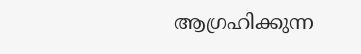ആഗ്രഹിക്കുന്ന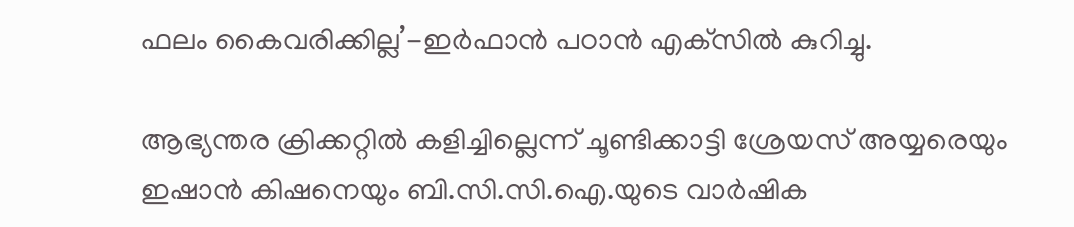ഫലം കൈവരിക്കില്ല’-ഇര്‍ഫാന്‍ പഠാന്‍ എക്‌സില്‍ കുറിച്ചു.

ആഭ്യന്തര ക്രിക്കറ്റില്‍ കളിച്ചില്ലെന്ന് ചൂണ്ടിക്കാട്ടി ശ്രേയസ് അയ്യരെയും ഇഷാന്‍ കിഷനെയും ബി.സി.സി.ഐ.യുടെ വാര്‍ഷിക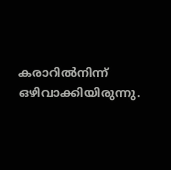കരാറില്‍നിന്ന് ഒഴിവാക്കിയിരുന്നു.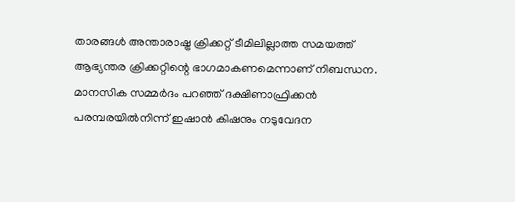താരങ്ങള്‍ അന്താരാഷ്ട്ര ക്രിക്കറ്റ് ടീമിലില്ലാത്ത സമയത്ത് ആഭ്യന്തര ക്രിക്കറ്റിന്റെ ഭാഗമാകണമെന്നാണ് നിബന്ധന. മാനസിക സമ്മര്‍ദം പറഞ്ഞ് ദക്ഷിണാഫ്രിക്കന്‍ പരമ്പരയില്‍നിന്ന് ഇഷാന്‍ കിഷനും നടുവേദന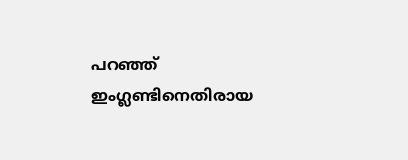പറഞ്ഞ് ഇംഗ്ലണ്ടിനെതിരായ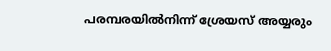പരമ്പരയില്‍നിന്ന് ശ്രേയസ് അയ്യരും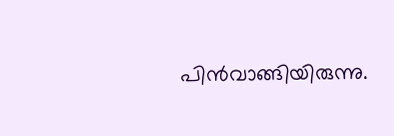പിന്‍വാങ്ങിയിരുന്നു.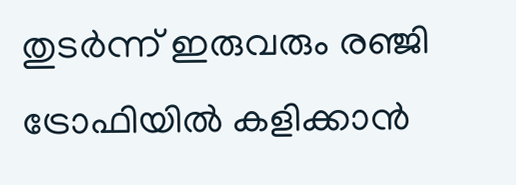തുടര്‍ന്ന് ഇരുവരും രഞ്ജി ട്രോഫിയില്‍ കളിക്കാന്‍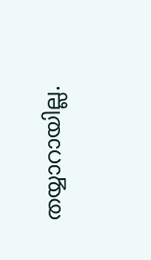തയ്യാറായില്ല.